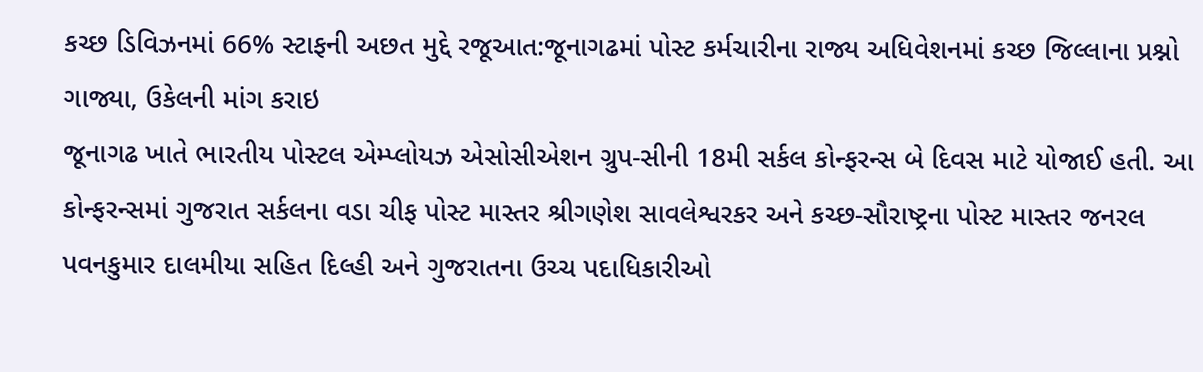કચ્છ ડિવિઝનમાં 66% સ્ટાફની અછત મુદ્દે રજૂઆત:જૂનાગઢમાં પોસ્ટ કર્મચારીના રાજ્ય અધિવેશનમાં કચ્છ જિલ્લાના પ્રશ્નો ગાજ્યા, ઉકેલની માંગ કરાઇ
જૂનાગઢ ખાતે ભારતીય પોસ્ટલ એમ્પ્લોયઝ એસોસીએશન ગ્રુપ-સીની 18મી સર્કલ કોન્ફરન્સ બે દિવસ માટે યોજાઈ હતી. આ કોન્ફરન્સમાં ગુજરાત સર્કલના વડા ચીફ પોસ્ટ માસ્તર શ્રીગણેશ સાવલેશ્વરકર અને કચ્છ-સૌરાષ્ટ્રના પોસ્ટ માસ્તર જનરલ પવનકુમાર દાલમીયા સહિત દિલ્હી અને ગુજરાતના ઉચ્ચ પદાધિકારીઓ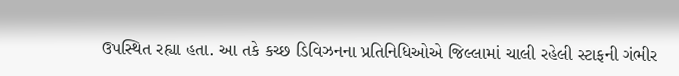ઉપસ્થિત રહ્યા હતા. આ તકે કચ્છ ડિવિઝનના પ્રતિનિધિઓએ જિલ્લામાં ચાલી રહેલી સ્ટાફની ગંભીર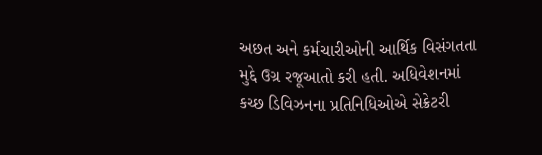અછત અને કર્મચારીઓની આર્થિક વિસંગતતા મુદ્દે ઉગ્ર રજૂઆતો કરી હતી. અધિવેશનમાં કચ્છ ડિવિઝનના પ્રતિનિધિઓએ સેક્રેટરી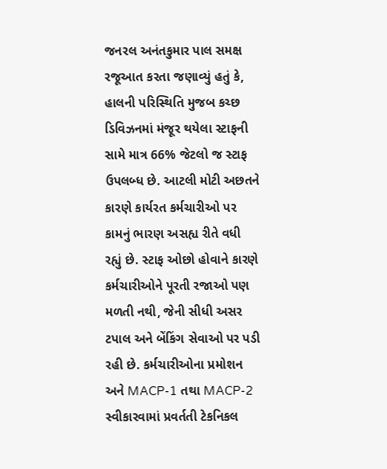જનરલ અનંતકુમાર પાલ સમક્ષ રજૂઆત કરતા જણાવ્યું હતું કે, હાલની પરિસ્થિતિ મુજબ કચ્છ ડિવિઝનમાં મંજૂર થયેલા સ્ટાફની સામે માત્ર 66% જેટલો જ સ્ટાફ ઉપલબ્ધ છે. આટલી મોટી અછતને કારણે કાર્યરત કર્મચારીઓ પર કામનું ભારણ અસહ્ય રીતે વધી રહ્યું છે. સ્ટાફ ઓછો હોવાને કારણે કર્મચારીઓને પૂરતી રજાઓ પણ મળતી નથી, જેની સીધી અસર ટપાલ અને બેંકિંગ સેવાઓ પર પડી રહી છે. કર્મચારીઓના પ્રમોશન અને MACP-1 તથા MACP-2 સ્વીકારવામાં પ્રવર્તતી ટેકનિકલ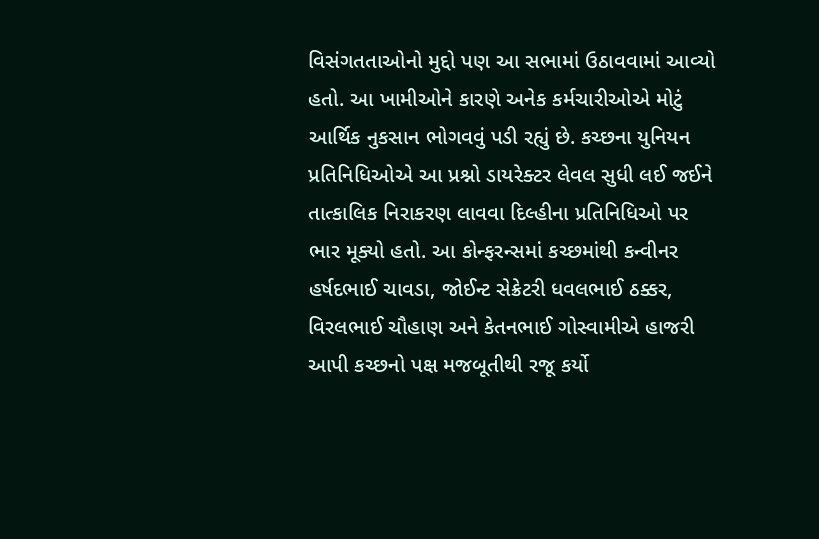વિસંગતતાઓનો મુદ્દો પણ આ સભામાં ઉઠાવવામાં આવ્યો હતો. આ ખામીઓને કારણે અનેક કર્મચારીઓએ મોટું આર્થિક નુકસાન ભોગવવું પડી રહ્યું છે. કચ્છના યુનિયન પ્રતિનિધિઓએ આ પ્રશ્નો ડાયરેક્ટર લેવલ સુધી લઈ જઈને તાત્કાલિક નિરાકરણ લાવવા દિલ્હીના પ્રતિનિધિઓ પર ભાર મૂક્યો હતો. આ કોન્ફરન્સમાં કચ્છમાંથી કન્વીનર હર્ષદભાઈ ચાવડા, જોઈન્ટ સેક્રેટરી ધવલભાઈ ઠક્કર, વિરલભાઈ ચૌહાણ અને કેતનભાઈ ગોસ્વામીએ હાજરી આપી કચ્છનો પક્ષ મજબૂતીથી રજૂ કર્યો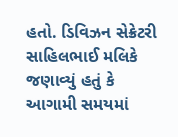હતો. ડિવિઝન સેક્રેટરી સાહિલભાઈ મલિકે જણાવ્યું હતું કે આગામી સમયમાં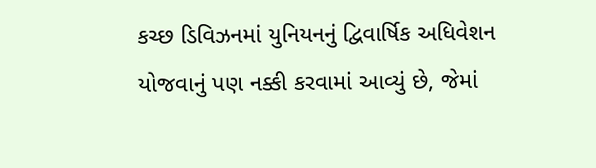કચ્છ ડિવિઝનમાં યુનિયનનું દ્વિવાર્ષિક અધિવેશન યોજવાનું પણ નક્કી કરવામાં આવ્યું છે, જેમાં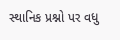સ્થાનિક પ્રશ્નો પર વધુ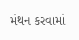મંથન કરવામાં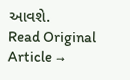આવશે.
Read Original Article →